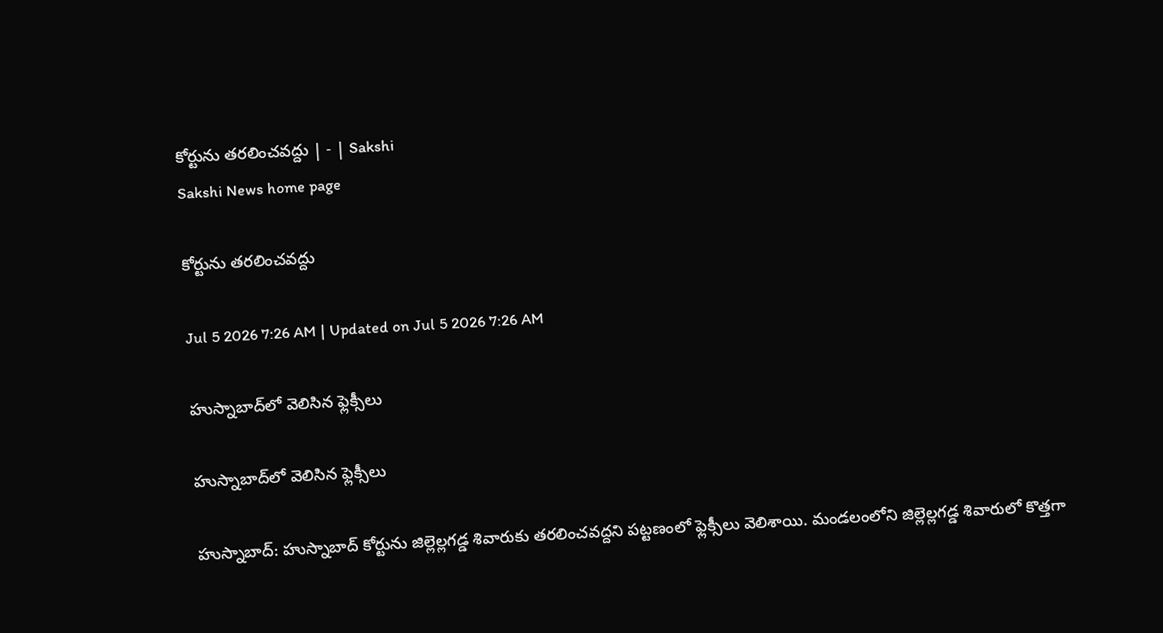కోర్టును తరలించవద్దు | - | Sakshi
Sakshi News home page

కోర్టును తరలించవద్దు

Jul 5 2026 7:26 AM | Updated on Jul 5 2026 7:26 AM

హుస్నాబాద్‌లో వెలిసిన ఫ్లెక్సీలు

హుస్నాబాద్‌లో వెలిసిన ఫ్లెక్సీలు

హుస్నాబాద్‌: హుస్నాబాద్‌ కోర్టును జిల్లెల్లగడ్డ శివారుకు తరలించవద్దని పట్టణంలో ఫ్లెక్సీలు వెలిశాయి. మండలంలోని జిల్లెల్లగడ్డ శివారులో కొత్తగా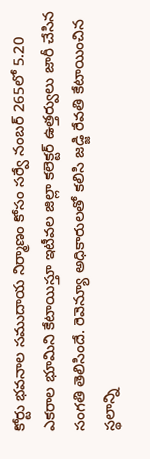కోర్టు భవనాల సముదాయ నిర్మాణం కోసం సర్వే నంబర్‌ 265లో 5.20 ఎకరాల భూమిని కేటాయిస్తూ ఇటీవల జిల్లా కలెక్టర్‌ ఉత్తర్వులు జారీ చేసిన సంగతి తెలిసిందే. రెవెన్యూ అధికారులతో కలిసి జడ్జి రేవతి కేటాయించిన స్థలాన్ని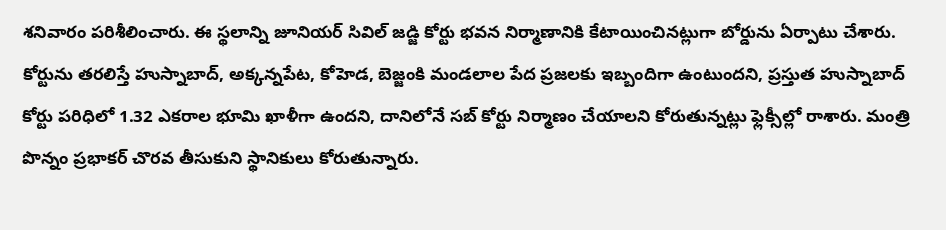శనివారం పరిశీలించారు. ఈ స్థలాన్ని జూనియర్‌ సివిల్‌ జడ్జి కోర్టు భవన నిర్మాణానికి కేటాయించినట్లుగా బోర్డును ఏర్పాటు చేశారు. కోర్టును తరలిస్తే హుస్నాబాద్‌, అక్కన్నపేట, కోహెడ, బెజ్జంకి మండలాల పేద ప్రజలకు ఇబ్బందిగా ఉంటుందని, ప్రస్తుత హుస్నాబాద్‌ కోర్టు పరిధిలో 1.32 ఎకరాల భూమి ఖాళీగా ఉందని, దానిలోనే సబ్‌ కోర్టు నిర్మాణం చేయాలని కోరుతున్నట్లు ఫ్లెక్సీల్లో రాశారు. మంత్రి పొన్నం ప్రభాకర్‌ చొరవ తీసుకుని స్థానికులు కోరుతున్నారు.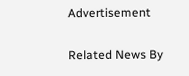Advertisement

Related News By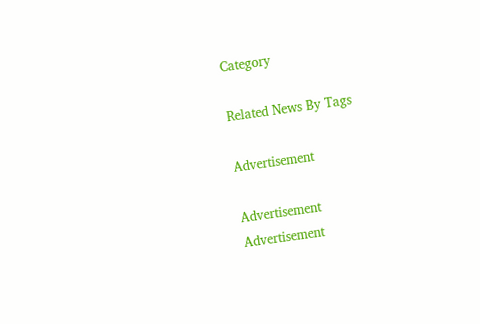Category

Related News By Tags

Advertisement

Advertisement
Advertisement